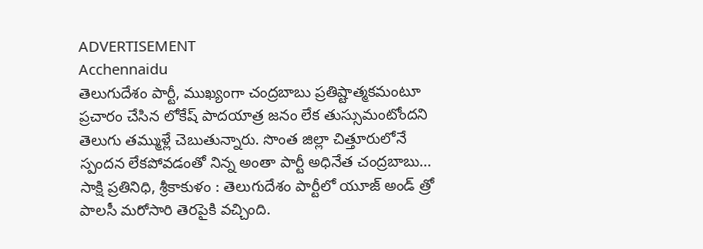ADVERTISEMENT
Acchennaidu
తెలుగుదేశం పార్టీ, ముఖ్యంగా చంద్రబాబు ప్రతిష్టాత్మకమంటూ ప్రచారం చేసిన లోకేష్ పాదయాత్ర జనం లేక తుస్సుమంటోందని తెలుగు తమ్ముళ్లే చెబుతున్నారు. సొంత జిల్లా చిత్తూరులోనే స్పందన లేకపోవడంతో నిన్న అంతా పార్టీ అధినేత చంద్రబాబు...
సాక్షి ప్రతినిధి, శ్రీకాకుళం : తెలుగుదేశం పార్టీలో యూజ్ అండ్ త్రో పాలసీ మరోసారి తెరపైకి వచ్చింది.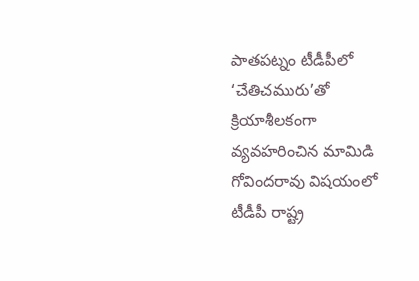పాతపట్నం టీడీపీలో ‘చేతిచమురు’తో క్రియాశీలకంగా వ్యవహరించిన మామిడి గోవిందరావు విషయంలో టీడీపీ రాష్ట్ర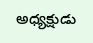అధ్యక్షుడు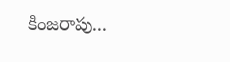కింజరాపు...